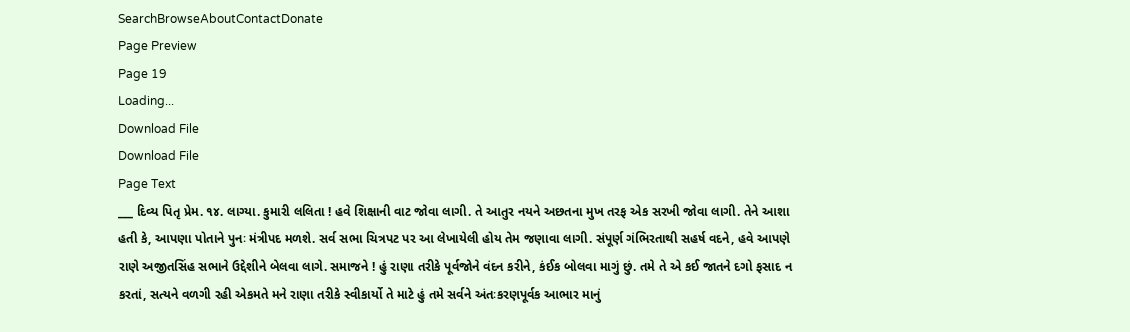SearchBrowseAboutContactDonate
Page Preview
Page 19
Loading...
Download File
Download File
Page Text
___ દિવ્ય પિતૃ પ્રેમ. ૧૪. લાગ્યા. કુમારી લલિતા ! હવે શિક્ષાની વાટ જોવા લાગી. તે આતુર નયને અછતના મુખ તરફ એક સરખી જોવા લાગી. તેને આશા હતી કે, આપણા પોતાને પુનઃ મંત્રીપદ મળશે. સર્વ સભા ચિત્રપટ પર આ લેખાયેલી હોય તેમ જણાવા લાગી. સંપૂર્ણ ગંભિરતાથી સહર્ષ વદને, હવે આપણે રાણે અજીતસિંહ સભાને ઉદ્દેશીને બેલવા લાગે. સમાજને ! હું રાણા તરીકે પૂર્વજોને વંદન કરીને, કંઈક બોલવા માગું છું. તમે તે એ કઈ જાતને દગો ફસાદ ન કરતાં, સત્યને વળગી રહી એકમતે મને રાણા તરીકે સ્વીકાર્યો તે માટે હું તમે સર્વને અંતઃકરણપૂર્વક આભાર માનું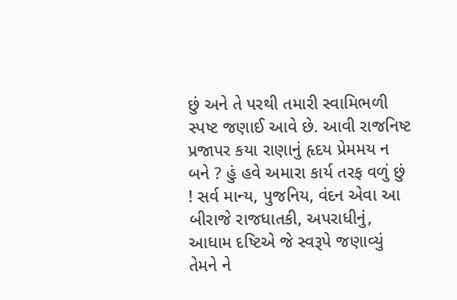છું અને તે પરથી તમારી સ્વામિભળી સ્પષ્ટ જણાઈ આવે છે. આવી રાજનિષ્ટ પ્રજાપર કયા રાણાનું હૃદય પ્રેમમય ન બને ? હું હવે અમારા કાર્ય તરફ વળું છું ! સર્વ માન્ય, પુજનિય, વંદન એવા આ બીરાજે રાજધાતકી, અપરાધીનું, આધામ દષ્ટિએ જે સ્વરૂપે જણાવ્યું તેમને ને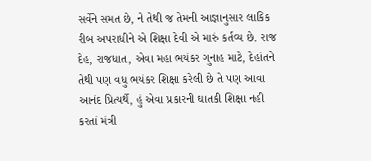સર્વેને સમત છે, ને તેથી જ તેમની આજ્ઞાનુસાર લાકિક રીબ અપરાધીને એ શિક્ષા દેવી એ મારું કર્તવ્ય છે. રાજ દેહ, રાજધાત, એવા મહા ભયંકર ગુનાહ માટે, દેહાંતને તેથી પણ વધુ ભયંકર શિક્ષા કરેલી છે તે પણ આવા આનંદ પ્રિત્યર્થે, હું એવા પ્રકારની ઘાતકી શિક્ષા નહી કરતાં મંત્રી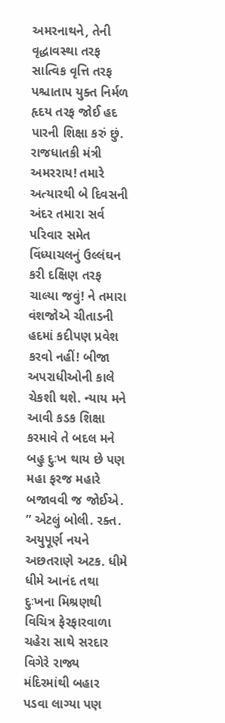અમરનાથને, તેની વૃદ્ધાવસ્થા તરફ સાત્વિક વૃત્તિ તરફ પશ્ચાતાપ યુક્ત નિર્મળ હૃદય તરફ જોઈ હદ પારની શિક્ષા કરું છું. રાજધાતકી મંત્રી અમરરાય! તમારે અત્યારથી બે દિવસની અંદર તમારા સર્વ પરિવાર સમેત વિંધ્યાચલનું ઉલ્લંઘન કરી દક્ષિણ તરફ ચાલ્યા જવું! ને તમારા વંશજોએ ચીતાડની હદમાં કદીપણ પ્રવેશ કરવો નહીં! બીજા અપરાધીઓની કાલે ચેકશી થશે. ન્યાય મને આવી કડક શિક્ષા કરમાવે તે બદલ મને બહુ દુઃખ થાય છે પણ મહા ફરજ મહારે બજાવવી જ જોઈએ. ” એટલું બોલી. રક્ત. અયુપૂર્ણ નયને અછતરાણે અટક. ધીમે ધીમે આનંદ તથા દુઃખના મિશ્રણથી વિચિત્ર ફેરફારવાળા ચહેરા સાથે સરદાર વિગેરે રાજ્ય મંદિરમાંથી બહાર પડવા લાગ્યા પણ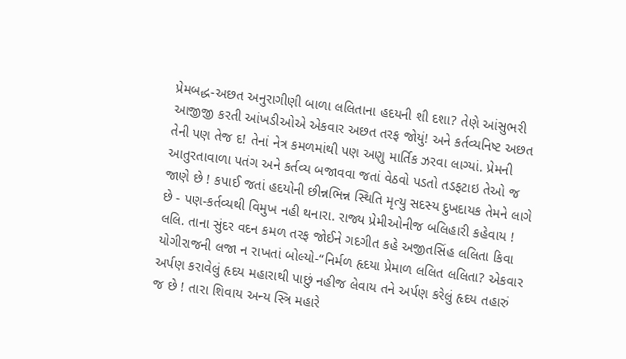પ્રેમબદ્ધ-અછત અનુરાગીણી બાળા લલિતાના હદયની શી દશા? તેણે આંસુભરી આજીજી કરતી આંખડીઓએ એકવાર અછત તરફ જોયું! અને કર્તવ્યનિષ્ટ અછત તેની પણ તેજ દ! તેનાં નેત્ર કમળમાંથી પણ અણુ માર્તિક ઝરવા લાગ્યાં. પ્રેમની આતુરતાવાળા પતંગ અને કર્તવ્ય બજાવવા જતાં વેઠવો પડતો તડફટાઇ તેઓ જ જાણે છે ! કપાઈ જતાં હદયોની છીન્નભિન્ન સ્થિતિ મૃત્યુ સદસ્ય દુખદાયક તેમને લાગે છે - પણ-કર્તવ્યથી વિમુખ નહી થનારા. રાજ્ય પ્રેમીઓનીજ બલિહારી કહેવાય ! લલિ. તાના સુંદર વદન કમળ તરફ જોઈને ગદગીત કહે અજીતસિંહ લલિતા કિવા યોગીરાજની લજા ન રાખતાં બોલ્યો-“નિર્મળ હૃદયા પ્રેમાળ લલિત લલિતા? એકવાર અર્પણ કરાવેલું હૃદય મહારાથી પાછું નહીજ લેવાય તને અર્પણ કરેલું હૃદય તહારું જ છે ! તારા શિવાય અન્ય સ્ત્રિ મહારે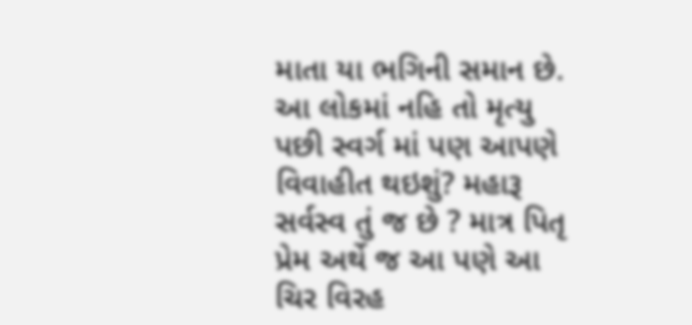માતા યા ભગિની સમાન છે. આ લોકમાં નહિ તો મૃત્યુ પછી સ્વર્ગ માં પણ આપણે વિવાહીત થઇશું? મહારૂ સર્વસ્વ તું જ છે ? માત્ર પિતૃ પ્રેમ અર્થે જ આ પણે આ ચિર વિરહ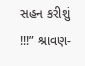સહન કરીશું !!!” શ્રાવણ-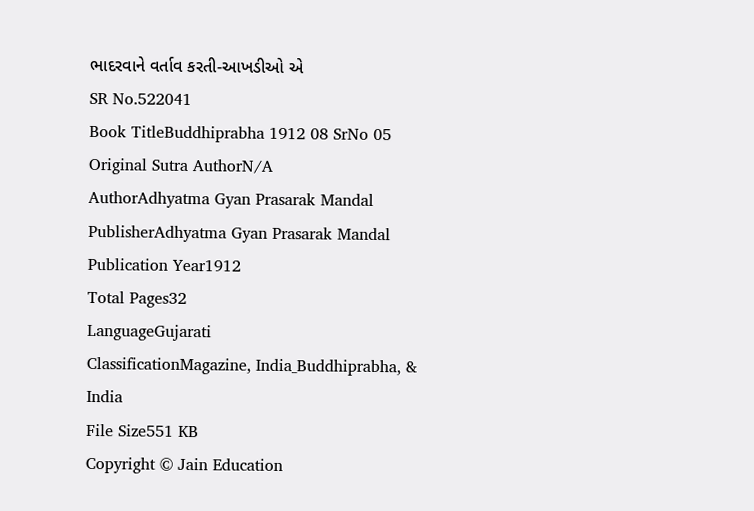ભાદરવાને વર્તાવ કરતી-આખડીઓ એ
SR No.522041
Book TitleBuddhiprabha 1912 08 SrNo 05
Original Sutra AuthorN/A
AuthorAdhyatma Gyan Prasarak Mandal
PublisherAdhyatma Gyan Prasarak Mandal
Publication Year1912
Total Pages32
LanguageGujarati
ClassificationMagazine, India_Buddhiprabha, & India
File Size551 KB
Copyright © Jain Education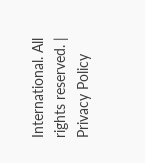International. All rights reserved. | Privacy Policy